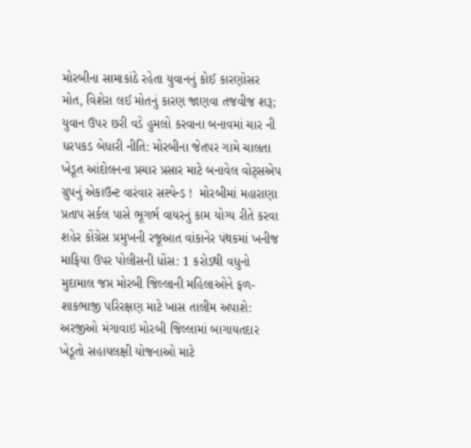મોરબીના સામાકાંઠે રહેતા યુવાનનું કોઈ કારણોસર મોત, વિશેરા લઈ મોતનું કારણ જાણવા તજવીજ શરૂ; યુવાન ઉપર છરી વડે હુમલો કરવાના બનાવમાં ચાર ની ધરપકડ બેધારી નીતિ: મોરબીના જેતપર ગામે ચાલતા ખેડૂત આંદોલનના પ્રચાર પ્રસાર માટે બનાવેલ વોટ્સએપ ગ્રુપનું એકાઉન્ટ વારંવાર સસ્પેન્ડ !  મોરબીમાં મહારાણા પ્રતાપ સર્કલ પાસે ભૂગર્ભ વાયરનું કામ યોગ્ય રીતે કરવા શહેર કોંગ્રેસ પ્રમુખની રજૂઆત વાંકાનેર પંથકમાં ખનીજ માફિયા ઉપર પોલીસની ધોંસ: 1 કરોડથી વધુનો મુદામાલ જપ્ત મોરબી જિલ્લાની મહિલાઓને ફળ-શાકભાજી પરિરક્ષણ માટે ખાસ તાલીમ અપાશે: અરજીઓ મંગાવાઇ મોરબી જિલ્લામાં બાગાયતદાર ખેડૂતો સહાયલક્ષી યોજનાઓ માટે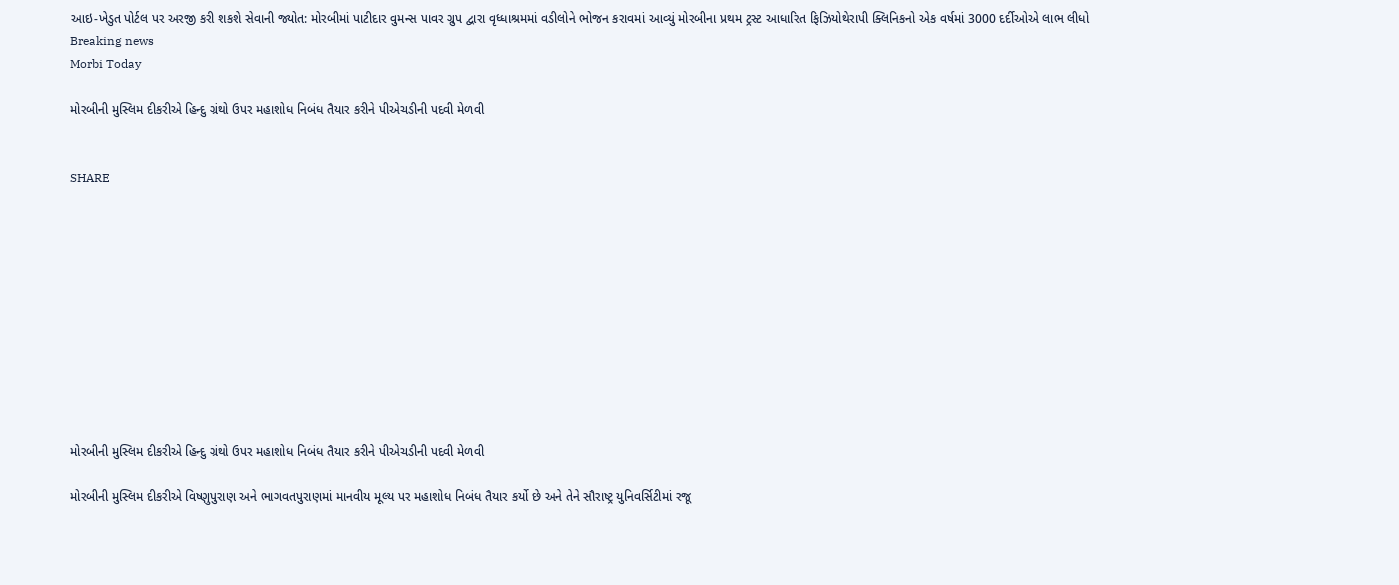આઇ-ખેડુત પોર્ટલ પર અરજી કરી શકશે સેવાની જ્યોત: મોરબીમાં પાટીદાર વુમન્સ પાવર ગ્રુપ દ્વારા વૃધ્ધાશ્રમમાં વડીલોને ભોજન કરાવમાં આવ્યું મોરબીના પ્રથમ ટ્રસ્ટ આધારિત ફિઝિયોથેરાપી ક્લિનિકનો એક વર્ષમાં 3000 દર્દીઓએ લાભ લીધો
Breaking news
Morbi Today

મોરબીની મુસ્લિમ દીકરીએ હિન્દુ ગ્રંથો ઉપર મહાશોધ નિબંધ તૈયાર કરીને પીએચડીની પદવી મેળવી


SHARE











મોરબીની મુસ્લિમ દીકરીએ હિન્દુ ગ્રંથો ઉપર મહાશોધ નિબંધ તૈયાર કરીને પીએચડીની પદવી મેળવી

મોરબીની મુસ્લિમ દીકરીએ વિષ્ણુપુરાણ અને ભાગવતપુરાણમાં માનવીય મૂલ્ય પર મહાશોધ નિબંધ તૈયાર કર્યો છે અને તેને સૌરાષ્ટ્ર યુનિવર્સિટીમાં રજૂ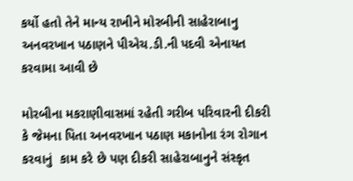કર્યો હતો તેને માન્ય રાખીને મોરબીની સાહેરાબાનુ અનવરખાન પઠાણને પીએચ.ડી.ની પદવી એનાયત કરવામા આવી છે

મોરબીના મકરાણીવાસમાં રહેતી ગરીબ પરિવારની દીકરી કે જેમના પિતા અનવરખાન પઠાણ મકાનોના રંગ રોગાન કરવાનું  કામ કરે છે પણ દીકરી સાહેરાબાનુને સંસ્કૃત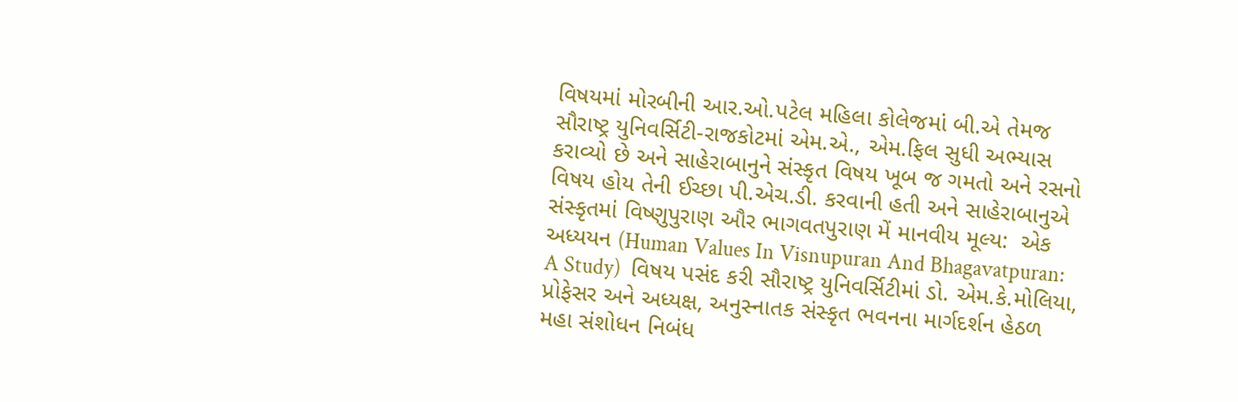વિષયમાં મોરબીની આર.ઓ.પટેલ મહિલા કોલેજમાં બી.એ તેમજ સૌરાષ્ટ્ર યુનિવર્સિટી-રાજકોટમાં એમ.એ., એમ.ફિલ સુધી અભ્યાસ કરાવ્યો છે અને સાહેરાબાનુને સંસ્કૃત વિષય ખૂબ જ ગમતો અને રસનો વિષય હોય તેની ઈચ્છા પી.એચ.ડી. કરવાની હતી અને સાહેરાબાનુએ સંસ્કૃતમાં વિષ્ણુપુરાણ ઔર ભાગવતપુરાણ મેં માનવીય મૂલ્ય:  એક અધ્યયન (Human Values In Visnupuran And Bhagavatpuran: A Study)  વિષય પસંદ કરી સૌરાષ્ટ્ર યુનિવર્સિટીમાં ડો. એમ.કે.મોલિયા, પ્રોફેસર અને અધ્યક્ષ, અનુસ્નાતક સંસ્કૃત ભવનના માર્ગદર્શન હેઠળ મહા સંશોધન નિબંધ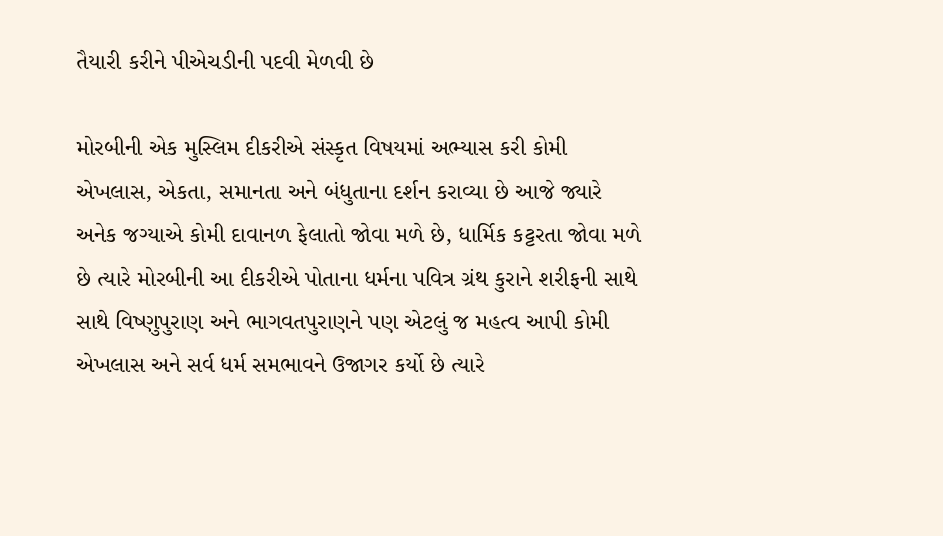તૈયારી કરીને પીએચડીની પદવી મેળવી છે

મોરબીની એક મુસ્લિમ દીકરીએ સંસ્કૃત વિષયમાં અભ્યાસ કરી કોમી એખલાસ, એકતા, સમાનતા અને બંધુતાના દર્શન કરાવ્યા છે આજે જ્યારે અનેક જગ્યાએ કોમી દાવાનળ ફેલાતો જોવા મળે છે, ધાર્મિક કટ્ટરતા જોવા મળે છે ત્યારે મોરબીની આ દીકરીએ પોતાના ધર્મના પવિત્ર ગ્રંથ કુરાને શરીફની સાથે સાથે વિષ્ણુપુરાણ અને ભાગવતપુરાણને પણ એટલું જ મહત્વ આપી કોમી એખલાસ અને સર્વ ધર્મ સમભાવને ઉજાગર કર્યો છે ત્યારે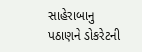સાહેરાબાનુ પઠાણને ડોકરેટની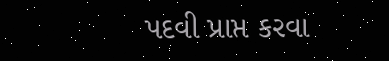પદવી પ્રાપ્ત કરવા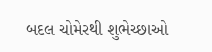બદલ ચોમેરથી શુભેચ્છાઓ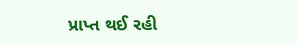પ્રાપ્ત થઈ રહી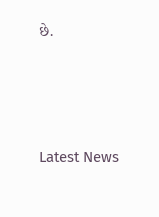છે.






Latest News